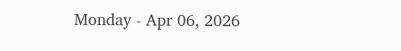Monday - Apr 06, 2026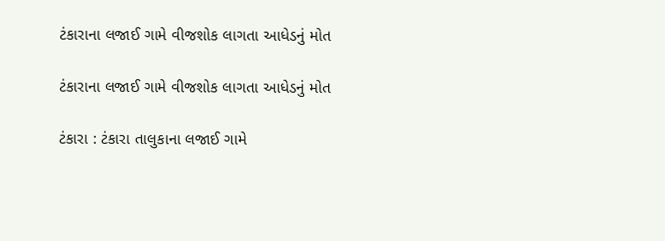ટંકારાના લજાઈ ગામે વીજશોક લાગતા આધેડનું મોત

ટંકારાના લજાઈ ગામે વીજશોક લાગતા આધેડનું મોત

ટંકારા : ટંકારા તાલુકાના લજાઈ ગામે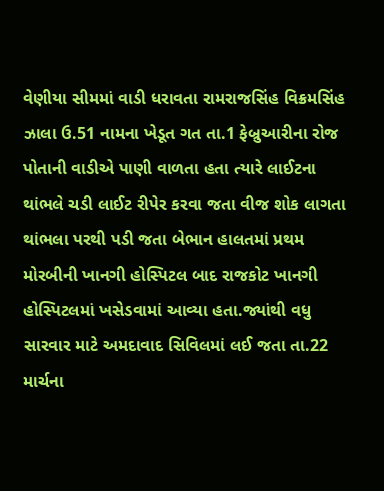વેણીયા સીમમાં વાડી ધરાવતા રામરાજસિંહ વિક્રમસિંહ ઝાલા ઉ.51 નામના ખેડૂત ગત તા.1 ફેબ્રુઆરીના રોજ પોતાની વાડીએ પાણી વાળતા હતા ત્યારે લાઈટના થાંભલે ચડી લાઈટ રીપેર કરવા જતા વીજ શોક લાગતા થાંભલા પરથી પડી જતા બેભાન હાલતમાં પ્રથમ મોરબીની ખાનગી હોસ્પિટલ બાદ રાજકોટ ખાનગી હોસ્પિટલમાં ખસેડવામાં આવ્યા હતા.જ્યાંથી વધુ સારવાર માટે અમદાવાદ સિવિલમાં લઈ જતા તા.22 માર્ચના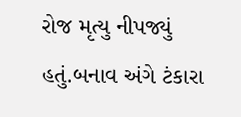રોજ મૃત્યુ નીપજ્યું હતું.બનાવ અંગે ટંકારા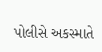પોલીસે અકસ્માતે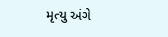મૃત્યુ અંગે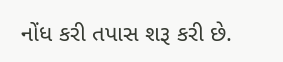નોંધ કરી તપાસ શરૂ કરી છે.